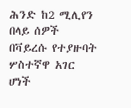ሕንድ ከ2 ሚሊየን በላይ ሰዎች በቫይረሱ የተያዙባት ሦስተኛዋ አገር ሆነች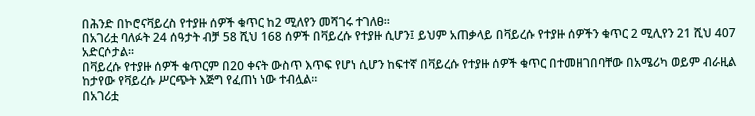በሕንድ በኮሮናቫይረስ የተያዙ ሰዎች ቁጥር ከ2 ሚለየን መሻገሩ ተገለፀ።
በአገሪቷ ባለፉት 24 ሰዓታት ብቻ 58 ሺህ 168 ሰዎች በቫይረሱ የተያዙ ሲሆን፤ ይህም አጠቃላይ በቫይረሱ የተያዙ ሰዎችን ቁጥር 2 ሚሊየን 21 ሺህ 407 አድርሶታል።
በቫይረሱ የተያዙ ሰዎች ቁጥርም በ20 ቀናት ውስጥ እጥፍ የሆነ ሲሆን ከፍተኛ በቫይረሱ የተያዙ ሰዎች ቁጥር በተመዘገበባቸው በአሜሪካ ወይም ብራዚል ከታየው የቫይረሱ ሥርጭት እጅግ የፈጠነ ነው ተብሏል።
በአገሪቷ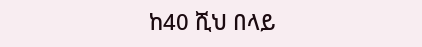ከ40 ሺህ በላይ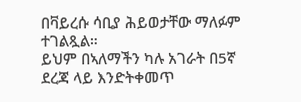በቫይረሱ ሳቢያ ሕይወታቸው ማለፉም ተገልጿል።
ይህም በኣለማችን ካሉ አገራት በ5ኛ ደረጃ ላይ እንድትቀመጥ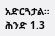አድርጓታል።
ሕንድ 1.3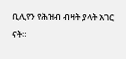ቢሊየን የሕዝብ ብዛት ያላት አገር ናት።